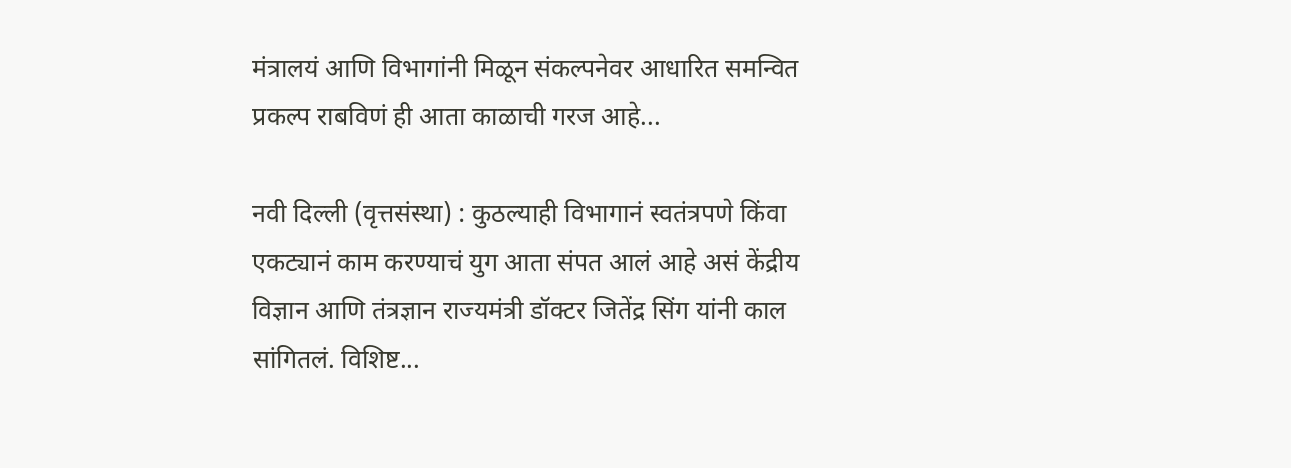मंत्रालयं आणि विभागांनी मिळून संकल्पनेवर आधारित समन्वित प्रकल्प राबविणं ही आता काळाची गरज आहे...

नवी दिल्ली (वृत्तसंस्था) : कुठल्याही विभागानं स्वतंत्रपणे किंवा एकट्यानं काम करण्याचं युग आता संपत आलं आहे असं केंद्रीय विज्ञान आणि तंत्रज्ञान राज्यमंत्री डॉक्टर जितेंद्र सिंग यांनी काल सांगितलं. विशिष्ट...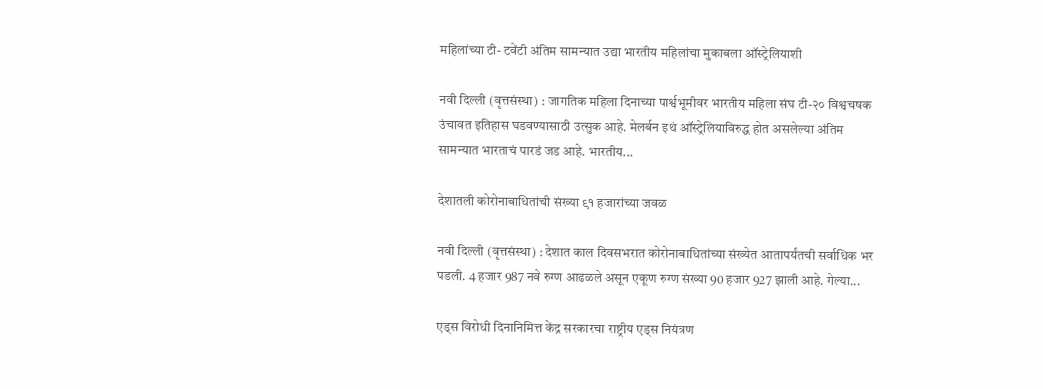महिलांच्या टी- टवेंटी अंतिम सामन्यात उद्या भारतीय महिलांचा मुकाबला ऑस्ट्रेलियाशी

नवी दिल्ली (वृत्तसंस्था) : जागतिक महिला दिनाच्या पार्श्वभूमीवर भारतीय महिला संघ टी-२० विश्वचषक उंचावत इतिहास घडवण्यासाठी उत्सुक आहे. मेलर्बन इथं ऑस्ट्रेलियाविरुद्ध होत असलेल्या अंतिम सामन्यात भारताचं पारडं जड आहे. भारतीय...

देशातली कोरोनाबाधितांची संख्या ९१ हजारांच्या जवळ

नवी दिल्ली (वृत्तसंस्था) : देशात काल दिवसभरात कोरोनाबाधितांच्या संख्येत आतापर्यंतची सर्वाधिक भर पडली. 4 हजार 987 नवे रुग्ण आढळले असून एकूण रुग्ण संख्या 90 हजार 927 झाली आहे. गेल्या...

एड्स विरोधी दिनानिमित्त केंद्र सरकारचा राष्ट्रीय एड्स नियंत्रण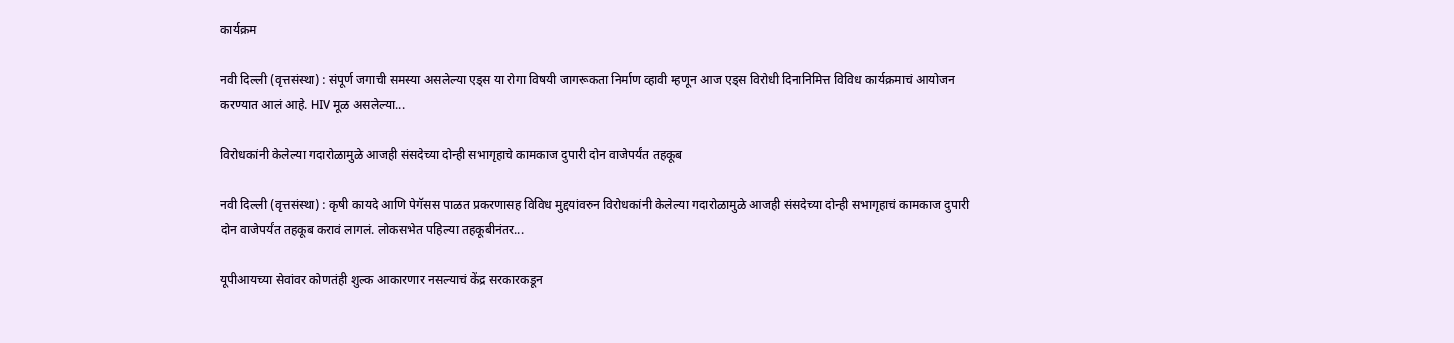कार्यक्रम

नवी दिल्ली (वृत्तसंस्था) : संपूर्ण जगाची समस्या असलेल्या एड्स या रोगा विषयी जागरूकता निर्माण व्हावी म्हणून आज एड्स विरोधी दिनानिमित्त विविध कार्यक्रमाचं आयोजन करण्यात आलं आहे. HIV मूळ असलेल्या...

विरोधकांनी केलेल्या गदारोळामुळे आजही संसदेच्या दोन्ही सभागृहाचे कामकाज दुपारी दोन वाजेपर्यंत तहकूब

नवी दिल्ली (वृत्तसंस्था) : कृषी कायदे आणि पेगॅसस पाळत प्रकरणासह विविध मुद्दयांवरुन विरोधकांनी केलेल्या गदारोळामुळे आजही संसदेच्या दोन्ही सभागृहाचं कामकाज दुपारी दोन वाजेपर्यंत तहकूब करावं लागलं. लोकसभेत पहिल्या तहकूबीनंतर...

यूपीआयच्या सेवांवर कोणतंही शुल्क आकारणार नसल्याचं केंद्र सरकारकडून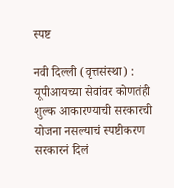स्पष्ट

नवी दिल्ली (वृत्तसंस्था) : यूपीआयच्या सेवांवर कोणतंही शुल्क आकारण्याची सरकारची योजना नसल्याचं स्पष्टीकरण सरकारनं दिलं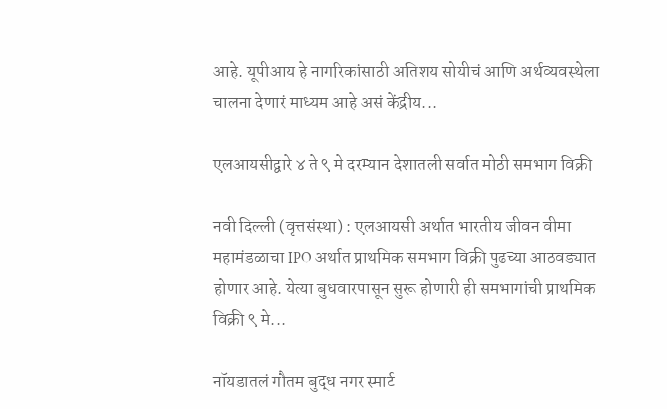आहे. यूपीआय हे नागरिकांसाठी अतिशय सोयीचं आणि अर्थव्यवस्थेला चालना देणारं माध्यम आहे असं केंद्रीय...

एलआयसीद्वारे ४ ते ९ मे दरम्यान देशातली सर्वात मोठी समभाग विक्री

नवी दिल्ली (वृत्तसंस्था) : एलआयसी अर्थात भारतीय जीवन वीमा महामंडळाचा IPO अर्थात प्राथमिक समभाग विक्री पुढच्या आठवड्यात होणार आहे. येत्या बुधवारपासून सुरू होणारी ही समभागांची प्राथमिक विक्री ९ मे...

नॉयडातलं गौतम बुद्ध नगर स्मार्ट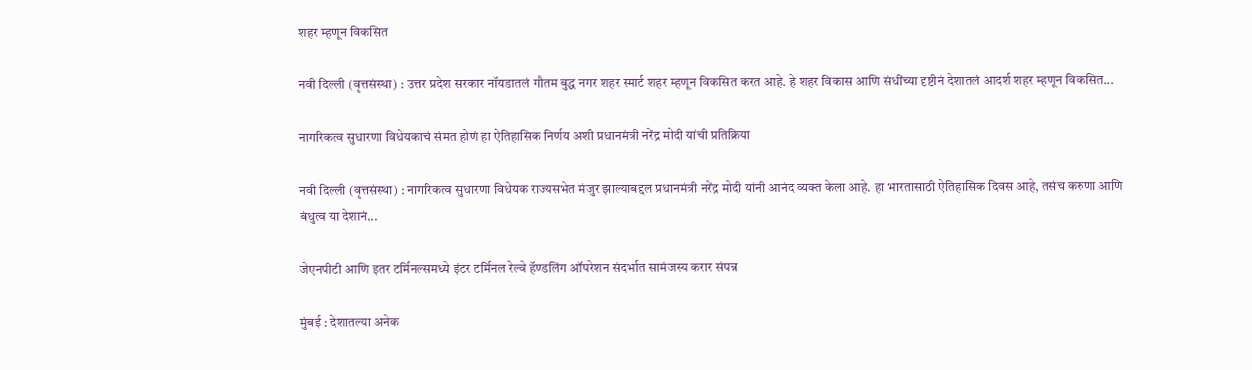शहर म्हणून विकसित

नवी दिल्ली (वृत्तसंस्था) : उत्तर प्रदेश सरकार नॉयडातलं गौतम बुद्ध नगर शहर स्मार्ट शहर म्हणून विकसित करत आहे. हे शहर विकास आणि संधींच्या दृष्टीनं देशातलं आदर्श शहर म्हणून विकसित...

नागरिकत्व सुधारणा विधेयकाचं संमत होणं हा ऐतिहासिक निर्णय अशी प्रधानमंत्री नरेंद्र मोदी यांची प्रतिक्रिया

नवी दिल्ली (वृत्तसंस्था) : नागरिकत्व सुधारणा विधेयक राज्यसभेत मंजुर झाल्याबद्दल प्रधानमंत्री नरेंद्र मोदी यांनी आनंद व्यक्त केला आहे. हा भारतासाठी ऐतिहासिक दिवस आहे, तसंच करुणा आणि बंधुत्व या देशानं...

जेएनपीटी आणि इतर टर्मिनल्समध्ये इंटर टर्मिनल रेल्वे हॅण्डलिंग ऑपरेशन संदर्भात सामंजस्य करार संपन्न

मुंबई : देशातल्या अनेक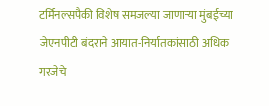टर्मिनल्सपैकी विशेष समजल्या जाणाऱ्या मुंबईच्या जेएनपीटी बंदराने आयात-निर्यातकांसाठी अधिक गरजेचे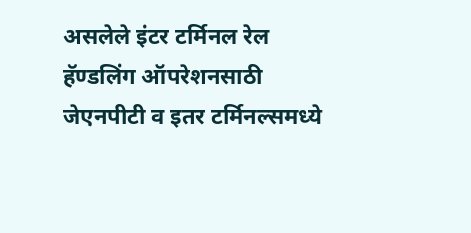असलेले इंटर टर्मिनल रेल हॅण्डलिंग ऑपरेशनसाठी जेएनपीटी व इतर टर्मिनल्समध्ये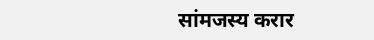सांमजस्य करार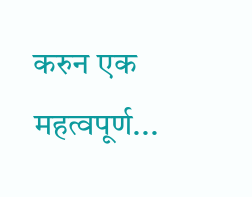करुन एक महत्वपूर्ण...